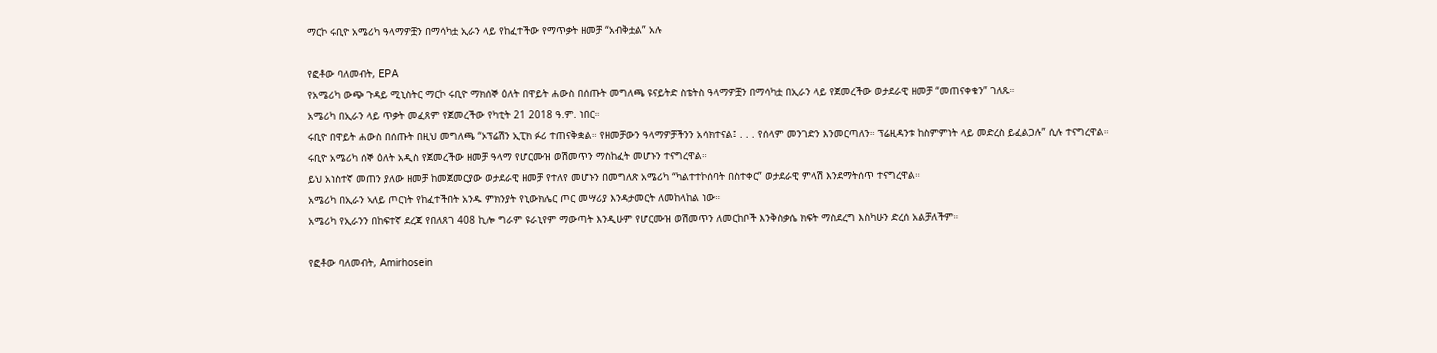ማርኮ ሩቢዮ አሜሪካ ዓላማዎቿን በማሳካቷ ኢራን ላይ የከፈተችው የማጥቃት ዘመቻ “አብቅቷል” አሉ

የፎቶው ባለመብት, EPA
የአሜሪካ ውጭ ጉዳይ ሚኒስትር ማርኮ ሩቢዮ ማክሰኞ ዕለት በዋይት ሐውስ በሰጡት መግለጫ ዩናይትድ ስቴትስ ዓላማዎቿን በማሳካቷ በኢራን ላይ የጀመረችው ወታደራዊ ዘመቻ “መጠናቀቁን” ገለጹ።
አሜሪካ በኢራን ላይ ጥቃት መፈጸም የጀመረችው የካቲት 21 2018 ዓ.ም. ነበር።
ሩቢዮ በዋይት ሐውስ በሰጡት በዚህ መግለጫ “ኦፕሬሽን ኢፒክ ፉሪ ተጠናቅቋል። የዘመቻውን ዓላማዎቻችንን አሳክተናል፤ . . . የሰላም መንገድን እንመርጣለን። ፕሬዚዳንቱ ከስምምነት ላይ መድረስ ይፈልጋሉ” ሲሉ ተናግረዋል።
ሩቢዮ አሜሪካ ሰኞ ዕለት አዲስ የጀመረችው ዘመቻ ዓላማ የሆርሙዝ ወሽመጥን ማስከፈት መሆኑን ተናግረዋል።
ይህ አነስተኛ መጠን ያለው ዘመቻ ከመጀመርያው ወታደራዊ ዘመቻ የተለየ መሆኑን በመግለጽ አሜሪካ “ካልተተኮሰባት በስተቀር” ወታደራዊ ምላሽ እንደማትሰጥ ተናግረዋል።
አሜሪካ በኢራን ኣለይ ጦርነት የከፈተችበት አንዱ ምክንያት የኒውክሌር ጦር መሣሪያ እንዳታመርት ለመከላከል ነው።
አሜሪካ የኢራንን በከፍተኛ ደረጃ የበለጸገ 408 ኪሎ ግራም ዩራኒየም ማውጣት እንዲሁም የሆርሙዝ ወሽመጥን ለመርከቦች እንቅስቃሴ ክፍት ማስደረግ እስካሁን ድረሰ አልቻለችም።

የፎቶው ባለመብት, Amirhosein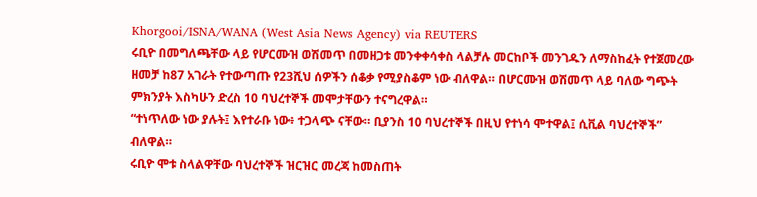Khorgooi/ISNA/WANA (West Asia News Agency) via REUTERS
ሩቢዮ በመግለጫቸው ላይ የሆርሙዝ ወሽመጥ በመዘጋቱ መንቀቀሳቀስ ላልቻሉ መርከቦች መንገዱን ለማስከፈት የተጀመረው ዘመቻ ከ87 አገራት የተውጣጡ የ23ሺህ ሰዎችን ሰቆቃ የሚያስቆም ነው ብለዋል። በሆርሙዝ ወሽመጥ ላይ ባለው ግጭት ምክንያት እስካሁን ድረስ 10 ባህረተኞች መሞታቸውን ተናግረዋል።
“ተነጥለው ነው ያሉት፤ እየተራቡ ነው፥ ተጋላጭ ናቸው። ቢያንስ 10 ባህረተኞች በዚህ የተነሳ ሞተዋል፤ ሲቪል ባህረተኞች” ብለዋል።
ሩቢዮ ሞቱ ስላልዋቸው ባህረተኞች ዝርዝር መረጃ ከመስጠት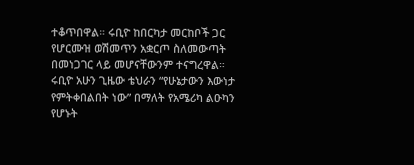ተቆጥበዋል። ሩቢዮ ከበርካታ መርከቦች ጋር የሆርሙዝ ወሽመጥን አቋርጦ ስለመውጣት በመነጋገር ላይ መሆናቸውንም ተናግረዋል።
ሩቢዮ አሁን ጊዜው ቴህራን “የሁኔታውን እውነታ የምትቀበልበት ነው” በማለት የአሜሪካ ልዑካን የሆኑት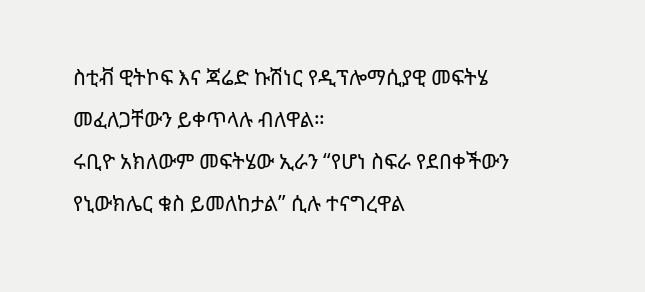ስቲቭ ዊትኮፍ እና ጃሬድ ኩሽነር የዲፕሎማሲያዊ መፍትሄ መፈለጋቸውን ይቀጥላሉ ብለዋል።
ሩቢዮ አክለውም መፍትሄው ኢራን “የሆነ ስፍራ የደበቀችውን የኒውክሌር ቁስ ይመለከታል” ሲሉ ተናግረዋል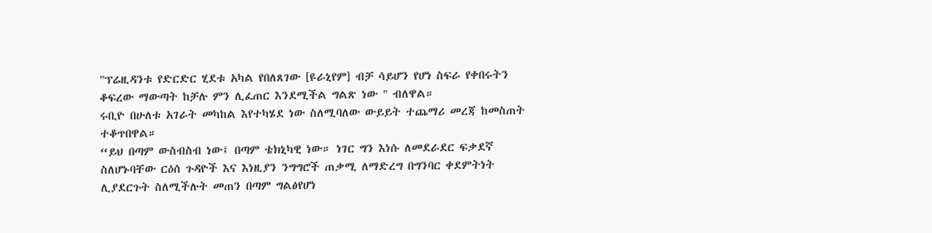"ፕሬዚዳንቱ የድርድር ሂደቱ አካል የበለጸገው [ዩራኒየም] ብቻ ሳይሆን የሆነ ስፍራ የቀበሩትን ቆፍረው ማውጣት ከቻሉ ምን ሊፈጠር እንደሚችል ግልጽ ነው " ብለዋል።
ሩቢዮ በሁለቱ አገራት መካከል እየተካሄደ ነው ስለሚባለው ውይይት ተጨማሪ መረጃ ከመስጠት ተቆጥበዋል።
“ይህ በጣም ውስብስብ ነው፤ በጣም ቴክኒካዊ ነው። ነገር ግን እነሱ ለመደራደር ፍቃደኛ ስለሆኑባቸው ርዕሰ ጉዳዮች እና እነዚያን ንግግሮች ጠቃሚ ለማድረግ በግንባር ቀደምትነት ሊያደርጉት ስለሚችሉት መጠን በጣም ግልፅየሆነ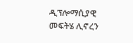ዲፕሎማሲያዊ መፍትሄ ሊኖረን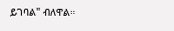ይገባል" ብለዋል።